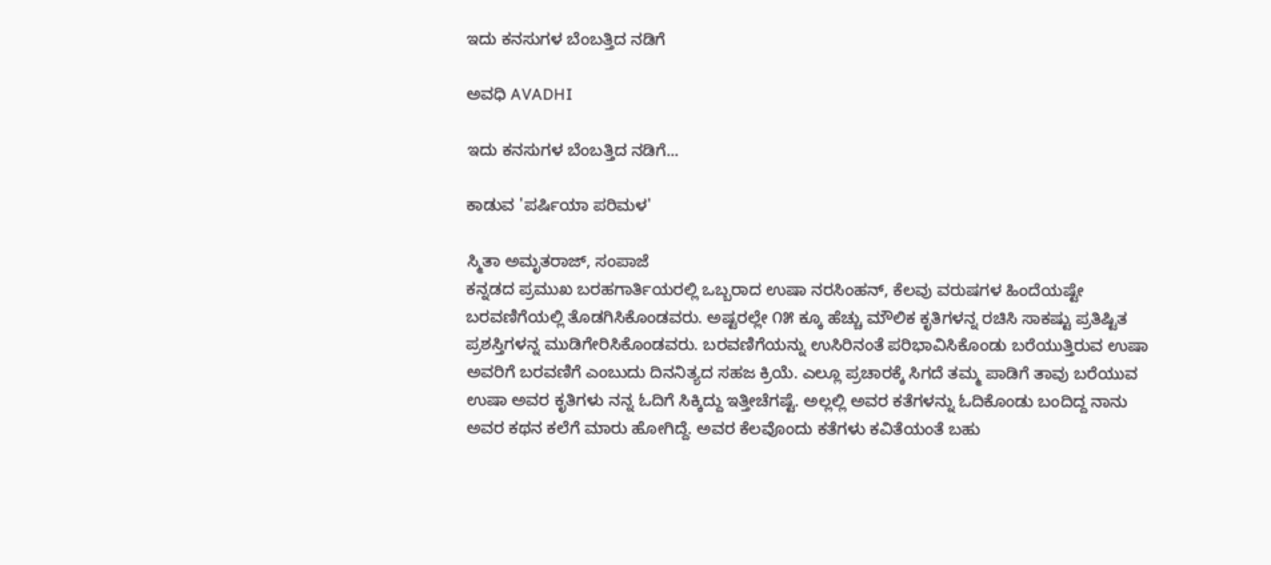ಇದು ಕನಸುಗಳ ಬೆಂಬತ್ತಿದ ನಡಿಗೆ‍

ಅವಧಿ AVADHI

ಇದು ಕನಸುಗಳ ಬೆಂಬತ್ತಿದ ನಡಿಗೆ...

ಕಾಡುವ 'ಪರ್ಷಿಯಾ ಪರಿಮಳ'

ಸ್ಮಿತಾ ಅಮೃತರಾಜ್, ಸಂಪಾಜೆ
ಕನ್ನಡದ ಪ್ರಮುಖ ಬರಹಗಾರ್ತಿಯರಲ್ಲಿ ಒಬ್ಬರಾದ ಉಷಾ ನರಸಿಂಹನ್, ಕೆಲವು ವರುಷಗಳ ಹಿಂದೆಯಷ್ಟೇ ಬರವಣಿಗೆಯಲ್ಲಿ ತೊಡಗಿಸಿಕೊಂಡವರು. ಅಷ್ಟರಲ್ಲೇ ೧೫ ಕ್ಕೂ ಹೆಚ್ಚು ಮೌಲಿಕ ಕೃತಿಗಳನ್ನ ರಚಿಸಿ ಸಾಕಷ್ಟು ಪ್ರತಿಷ್ಟಿತ ಪ್ರಶಸ್ತಿಗಳನ್ನ ಮುಡಿಗೇರಿಸಿಕೊಂಡವರು. ಬರವಣಿಗೆಯನ್ನು ಉಸಿರಿನಂತೆ ಪರಿಭಾವಿಸಿಕೊಂಡು ಬರೆಯುತ್ತಿರುವ ಉಷಾ ಅವರಿಗೆ ಬರವಣಿಗೆ ಎಂಬುದು ದಿನನಿತ್ಯದ ಸಹಜ ಕ್ರಿಯೆ. ಎಲ್ಲೂ ಪ್ರಚಾರಕ್ಕೆ ಸಿಗದೆ ತಮ್ಮ ಪಾಡಿಗೆ ತಾವು ಬರೆಯುವ ಉಷಾ ಅವರ ಕೃತಿಗಳು ನನ್ನ ಓದಿಗೆ ಸಿಕ್ಕಿದ್ದು ಇತ್ತೀಚೆಗಷ್ಟೆ. ಅಲ್ಲಲ್ಲಿ ಅವರ ಕತೆಗಳನ್ನು ಓದಿಕೊಂಡು ಬಂದಿದ್ದ ನಾನು ಅವರ ಕಥನ ಕಲೆಗೆ ಮಾರು ಹೋಗಿದ್ದೆ. ಅವರ ಕೆಲವೊಂದು ಕತೆಗಳು ಕವಿತೆಯಂತೆ ಬಹು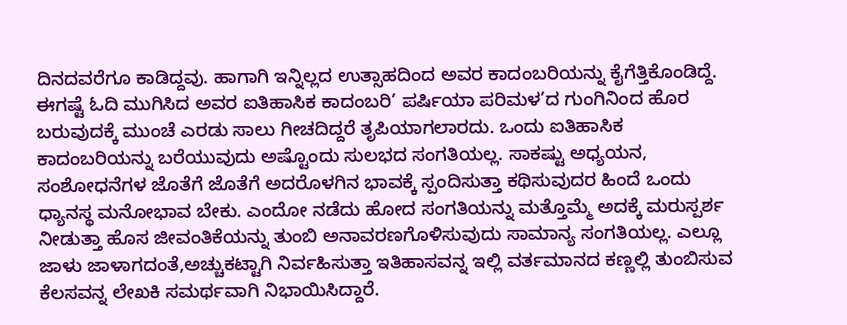ದಿನದವರೆಗೂ ಕಾಡಿದ್ದವು. ಹಾಗಾಗಿ ಇನ್ನಿಲ್ಲದ ಉತ್ಸಾಹದಿಂದ ಅವರ ಕಾದಂಬರಿಯನ್ನು ಕೈಗೆತ್ತಿಕೊಂಡಿದ್ದೆ.
ಈಗಷ್ಟೆ ಓದಿ ಮುಗಿಸಿದ ಅವರ ಐತಿಹಾಸಿಕ ಕಾದಂಬರಿ’ ಪರ್ಷಿಯಾ ಪರಿಮಳ’ದ ಗುಂಗಿನಿಂದ ಹೊರ ಬರುವುದಕ್ಕೆ ಮುಂಚೆ ಎರಡು ಸಾಲು ಗೀಚದಿದ್ದರೆ ತೃಪಿಯಾಗಲಾರದು. ಒಂದು ಐತಿಹಾಸಿಕ ಕಾದಂಬರಿಯನ್ನು ಬರೆಯುವುದು ಅಷ್ಟೊಂದು ಸುಲಭದ ಸಂಗತಿಯಲ್ಲ. ಸಾಕಷ್ಟು ಅಧ್ಯಯನ, ಸಂಶೋಧನೆಗಳ ಜೊತೆಗೆ ಜೊತೆಗೆ ಅದರೊಳಗಿನ ಭಾವಕ್ಕೆ ಸ್ಪಂದಿಸುತ್ತಾ ಕಥಿಸುವುದರ ಹಿಂದೆ ಒಂದು ಧ್ಯಾನಸ್ಥ ಮನೋಭಾವ ಬೇಕು. ಎಂದೋ ನಡೆದು ಹೋದ ಸಂಗತಿಯನ್ನು ಮತ್ತೊಮ್ಮೆ ಅದಕ್ಕೆ ಮರುಸ್ಪರ್ಶ ನೀಡುತ್ತಾ ಹೊಸ ಜೀವಂತಿಕೆಯನ್ನು ತುಂಬಿ ಅನಾವರಣಗೊಳಿಸುವುದು ಸಾಮಾನ್ಯ ಸಂಗತಿಯಲ್ಲ. ಎಲ್ಲೂ ಜಾಳು ಜಾಳಾಗದಂತೆ,ಅಚ್ಚುಕಟ್ಟಾಗಿ ನಿರ್ವಹಿಸುತ್ತಾ ಇತಿಹಾಸವನ್ನ ಇಲ್ಲಿ ವರ್ತಮಾನದ ಕಣ್ಣಲ್ಲಿ ತುಂಬಿಸುವ ಕೆಲಸವನ್ನ ಲೇಖಕಿ ಸಮರ್ಥವಾಗಿ ನಿಭಾಯಿಸಿದ್ದಾರೆ.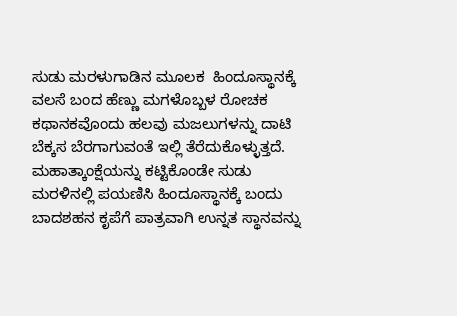ಸುಡು ಮರಳುಗಾಡಿನ ಮೂಲಕ  ಹಿಂದೂಸ್ಥಾನಕ್ಕೆ ವಲಸೆ ಬಂದ ಹೆಣ್ಣು ಮಗಳೊಬ್ಬಳ ರೋಚಕ ಕಥಾನಕವೊಂದು ಹಲವು ಮಜಲುಗಳನ್ನು ದಾಟಿ ಬೆಕ್ಕಸ ಬೆರಗಾಗುವಂತೆ ಇಲ್ಲಿ ತೆರೆದುಕೊಳ್ಳುತ್ತದೆ. ಮಹಾತ್ಕಾಂಕ್ಷೆಯನ್ನು ಕಟ್ಟಿಕೊಂಡೇ ಸುಡು ಮರಳಿನಲ್ಲಿ ಪಯಣಿಸಿ ಹಿಂದೂಸ್ಥಾನಕ್ಕೆ ಬಂದು ಬಾದಶಹನ ಕೃಪೆಗೆ ಪಾತ್ರವಾಗಿ ಉನ್ನತ ಸ್ಥಾನವನ್ನು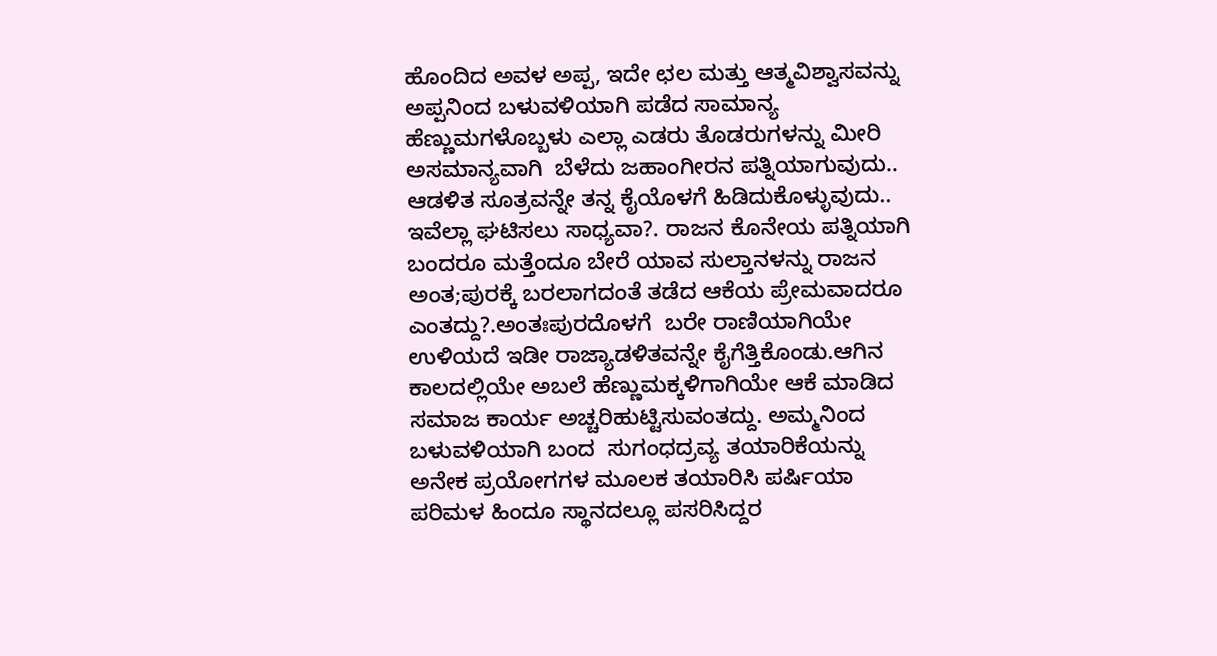ಹೊಂದಿದ ಅವಳ ಅಪ್ಪ, ಇದೇ ಛಲ ಮತ್ತು ಆತ್ಮವಿಶ್ವಾಸವನ್ನು ಅಪ್ಪನಿಂದ ಬಳುವಳಿಯಾಗಿ ಪಡೆದ ಸಾಮಾನ್ಯ ಹೆಣ್ಣುಮಗಳೊಬ್ಬಳು ಎಲ್ಲಾ ಎಡರು ತೊಡರುಗಳನ್ನು ಮೀರಿ ಅಸಮಾನ್ಯವಾಗಿ  ಬೆಳೆದು ಜಹಾಂಗೀರನ ಪತ್ನಿಯಾಗುವುದು.. ಆಡಳಿತ ಸೂತ್ರವನ್ನೇ ತನ್ನ ಕೈಯೊಳಗೆ ಹಿಡಿದುಕೊಳ್ಳುವುದು.. ಇವೆಲ್ಲಾ ಘಟಿಸಲು ಸಾಧ್ಯವಾ?. ರಾಜನ ಕೊನೇಯ ಪತ್ನಿಯಾಗಿ ಬಂದರೂ ಮತ್ತೆಂದೂ ಬೇರೆ ಯಾವ ಸುಲ್ತಾನಳನ್ನು ರಾಜನ ಅಂತ;ಪುರಕ್ಕೆ ಬರಲಾಗದಂತೆ ತಡೆದ ಆಕೆಯ ಪ್ರೇಮವಾದರೂ ಎಂತದ್ದು?.ಅಂತಃಪುರದೊಳಗೆ  ಬರೇ ರಾಣಿಯಾಗಿಯೇ ಉಳಿಯದೆ ಇಡೀ ರಾಜ್ಯಾಡಳಿತವನ್ನೇ ಕೈಗೆತ್ತಿಕೊಂಡು.ಆಗಿನ ಕಾಲದಲ್ಲಿಯೇ ಅಬಲೆ ಹೆಣ್ಣುಮಕ್ಕಳಿಗಾಗಿಯೇ ಆಕೆ ಮಾಡಿದ ಸಮಾಜ ಕಾರ್ಯ ಅಚ್ಚರಿಹುಟ್ಟಿಸುವಂತದ್ದು. ಅಮ್ಮನಿಂದ ಬಳುವಳಿಯಾಗಿ ಬಂದ  ಸುಗಂಧದ್ರವ್ಯ ತಯಾರಿಕೆಯನ್ನು ಅನೇಕ ಪ್ರಯೋಗಗಳ ಮೂಲಕ ತಯಾರಿಸಿ ಪರ್ಷಿಯಾ ಪರಿಮಳ ಹಿಂದೂ ಸ್ಥಾನದಲ್ಲೂ ಪಸರಿಸಿದ್ದರ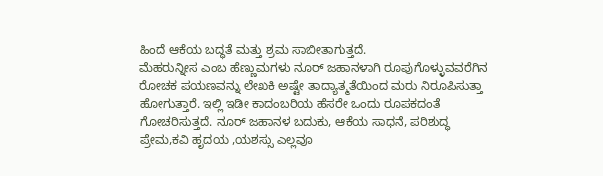ಹಿಂದೆ ಆಕೆಯ ಬದ್ಧತೆ ಮತ್ತು ಶ್ರಮ ಸಾಬೀತಾಗುತ್ತದೆ.
ಮೆಹರುನ್ನೀಸ ಎಂಬ ಹೆಣ್ಣುಮಗಳು ನೂರ್ ಜಹಾನಳಾಗಿ ರೂಪುಗೊಳ್ಳುವವರೆಗಿನ ರೋಚಕ ಪಯಣವನ್ನು ಲೇಖಕಿ ಅಷ್ಟೇ ತಾದ್ಯಾತ್ಮತೆಯಿಂದ ಮರು ನಿರೂಪಿಸುತ್ತಾ ಹೋಗುತ್ತಾರೆ. ಇಲ್ಲಿ ಇಡೀ ಕಾದಂಬರಿಯ ಹೆಸರೇ ಒಂದು ರೂಪಕದಂತೆ ಗೋಚರಿಸುತ್ತದೆ. ನೂರ್ ಜಹಾನಳ ಬದುಕು, ಆಕೆಯ ಸಾಧನೆ, ಪರಿಶುದ್ಧ ಪ್ರೇಮ,ಕವಿ ಹೃದಯ ,ಯಶಸ್ಸು ಎಲ್ಲವೂ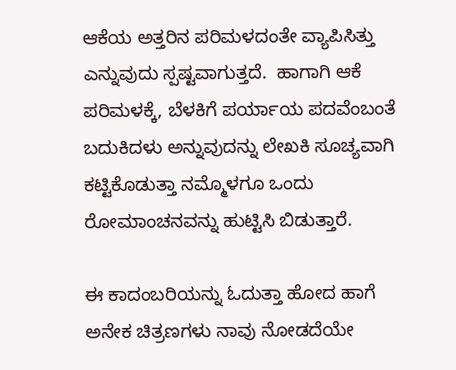ಆಕೆಯ ಅತ್ತರಿನ ಪರಿಮಳದಂತೇ ವ್ಯಾಪಿಸಿತ್ತು ಎನ್ನುವುದು ಸ್ಪಷ್ಟವಾಗುತ್ತದೆ.  ಹಾಗಾಗಿ ಆಕೆ ಪರಿಮಳಕ್ಕೆ, ಬೆಳಕಿಗೆ ಪರ್ಯಾಯ ಪದವೆಂಬಂತೆ ಬದುಕಿದಳು ಅನ್ನುವುದನ್ನು ಲೇಖಕಿ ಸೂಚ್ಯವಾಗಿ ಕಟ್ಟಿಕೊಡುತ್ತಾ ನಮ್ಮೊಳಗೂ ಒಂದು ರೋಮಾಂಚನವನ್ನು ಹುಟ್ಟಿಸಿ ಬಿಡುತ್ತಾರೆ.

ಈ ಕಾದಂಬರಿಯನ್ನು ಓದುತ್ತಾ ಹೋದ ಹಾಗೆ ಅನೇಕ ಚಿತ್ರಣಗಳು ನಾವು ನೋಡದೆಯೇ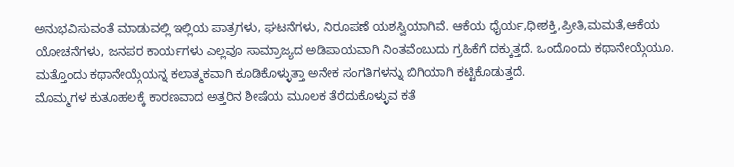ಅನುಭವಿಸುವಂತೆ ಮಾಡುವಲ್ಲಿ ಇಲ್ಲಿಯ ಪಾತ್ರಗಳು, ಘಟನೆಗಳು, ನಿರೂಪಣೆ ಯಶಸ್ವಿಯಾಗಿವೆ. ಆಕೆಯ ಧೈರ್ಯ,ಧೀಶಕ್ತಿ,ಪ್ರೀತಿ,ಮಮತೆ,ಆಕೆಯ ಯೋಚನೆಗಳು, ಜನಪರ ಕಾರ್ಯಗಳು ಎಲ್ಲವೂ ಸಾಮ್ರಾಜ್ಯದ ಅಡಿಪಾಯವಾಗಿ ನಿಂತವೆಂಬುದು ಗ್ರಹಿಕೆಗೆ ದಕ್ಕುತ್ತದೆ. ಒಂದೊಂದು ಕಥಾನೇಯ್ಗೆಯೂ. ಮತ್ತೊಂದು ಕಥಾನೇಯ್ಗೆಯನ್ನ ಕಲಾತ್ಮಕವಾಗಿ ಕೂಡಿಕೊಳ್ಳುತ್ತಾ ಅನೇಕ ಸಂಗತಿಗಳನ್ನು ಬಿಗಿಯಾಗಿ ಕಟ್ಟಿಕೊಡುತ್ತದೆ.
ಮೊಮ್ಮಗಳ ಕುತೂಹಲಕ್ಕೆ ಕಾರಣವಾದ ಅತ್ತರಿನ ಶೀಷೆಯ ಮೂಲಕ ತೆರೆದುಕೊಳ್ಳುವ ಕತೆ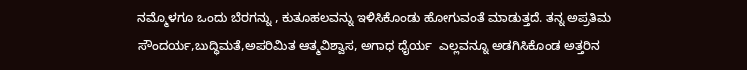ನಮ್ಮೊಳಗೂ ಒಂದು ಬೆರಗನ್ನು , ಕುತೂಹಲವನ್ನು ಇಳಿಸಿಕೊಂಡು ಹೋಗುವಂತೆ ಮಾಡುತ್ತದೆ. ತನ್ನ ಅಪ್ರತಿಮ ಸೌಂದರ್ಯ,ಬುದ್ಧಿಮತೆ,ಅಪರಿಮಿತ ಆತ್ಮವಿಶ್ವಾಸ, ಅಗಾಧ ಧೈರ್ಯ  ಎಲ್ಲವನ್ನೂ ಅಡಗಿಸಿಕೊಂಡ ಅತ್ತರಿನ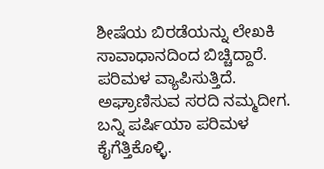ಶೀಷೆಯ ಬಿರಡೆಯನ್ನು ಲೇಖಕಿ ಸಾವಾಧಾನದಿಂದ ಬಿಚ್ಚಿದ್ದಾರೆ. ಪರಿಮಳ ವ್ಯಾಪಿಸುತ್ತಿದೆ.  ಅಘ್ರಾಣಿಸುವ ಸರದಿ ನಮ್ಮದೀಗ. ಬನ್ನಿ ಪರ್ಷಿಯಾ ಪರಿಮಳ ಕೈಗೆತ್ತಿಕೊಳ್ಳಿ.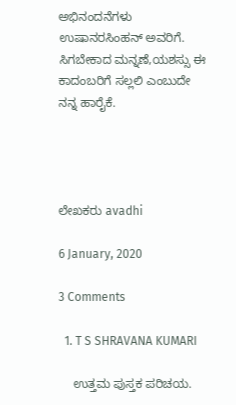ಅಭಿನಂದನೆಗಳು ಉಷಾನರಸಿಂಹನ್ ಅವರಿಗೆ. ಸಿಗಬೇಕಾದ ಮನ್ನಣೆ,ಯಶಸ್ಸು ಈ ಕಾದಂಬರಿಗೆ ಸಲ್ಲಲಿ ಎಂಬುದೇ ನನ್ನ ಹಾರೈಕೆ.




ಲೇಖಕರು avadhi

6 January, 2020

3 Comments

  1. T S SHRAVANA KUMARI

    ಉತ್ತಮ ಪುಸ್ತಕ ಪರಿಚಯ.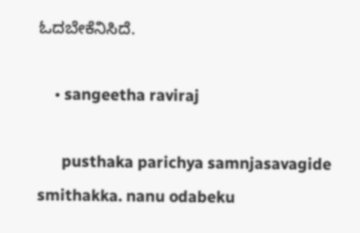ಓದಬೇಕೆನಿಸಿದೆ.

    • sangeetha raviraj

      pusthaka parichya samnjasavagide smithakka. nanu odabeku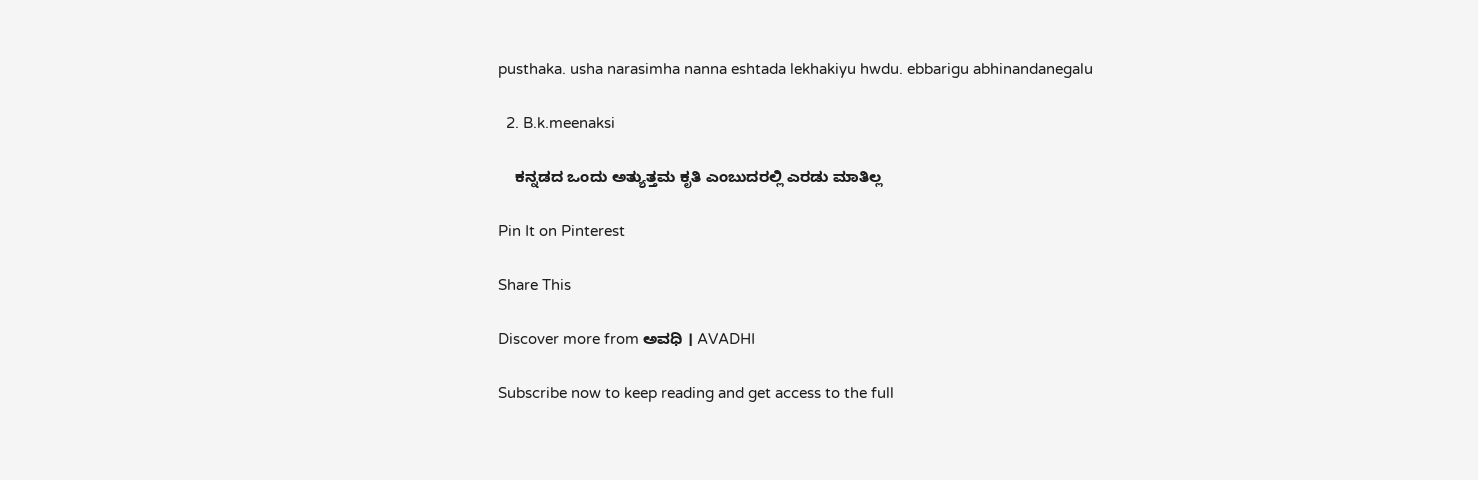pusthaka. usha narasimha nanna eshtada lekhakiyu hwdu. ebbarigu abhinandanegalu

  2. B.k.meenaksi

    ಕನ್ನಡದ ಒಂದು ಅತ್ಯುತ್ತಮ ಕೃತಿ ಎಂಬುದರಲ್ಲಿ ಎರಡು ಮಾತಿಲ್ಲ

Pin It on Pinterest

Share This

Discover more from ಅವಧಿ । AVADHI

Subscribe now to keep reading and get access to the full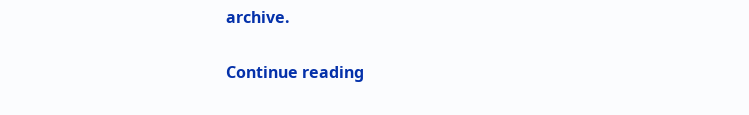archive.

Continue reading